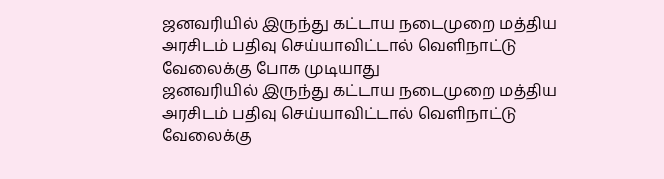ஜனவரியில் இருந்து கட்டாய நடைமுறை மத்திய அரசிடம் பதிவு செய்யாவிட்டால் வெளிநாட்டு வேலைக்கு போக முடியாது
ஜனவரியில் இருந்து கட்டாய நடைமுறை மத்திய அரசிடம் பதிவு செய்யாவிட்டால் வெளிநாட்டு வேலைக்கு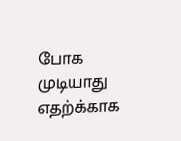போக முடியாது
எதற்க்காக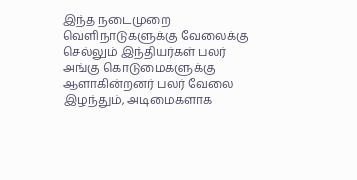இந்த நடைமுறை
வெளிநாடுகளுக்கு வேலைக்கு செல்லும் இந்தியர்கள் பலர் அங்கு கொடுமைகளுக்கு ஆளாகின்றனர் பலர் வேலை இழந்தும், அடிமைகளாக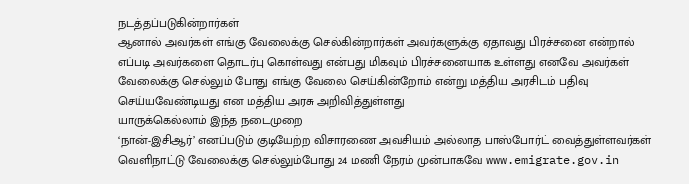நடத்தப்படுகின்றார்கள்
ஆனால் அவர்கள் எங்கு வேலைக்கு செல்கின்றார்கள் அவர்களுக்கு ஏதாவது பிரச்சனை என்றால் எப்படி அவர்களை தொடர்பு கொள்வது என்பது மிகவும் பிரச்சனையாக உள்ளது எனவே அவர்கள் வேலைக்கு செல்லும் போது எங்கு வேலை செய்கின்றோம் என்று மத்திய அரசிடம் பதிவு செய்யவேண்டியது என மத்திய அரசு அறிவித்துள்ளது
யாருக்கெல்லாம் இந்த நடைமுறை
‘நான்-இசிஆர்’ எனப்படும் குடியேற்ற விசாரணை அவசியம் அல்லாத பாஸ்போர்ட் வைத்துள்ளவர்கள் வெளிநாட்டு வேலைக்கு செல்லும்போது 24 மணி நேரம் முன்பாகவே www.emigrate.gov.in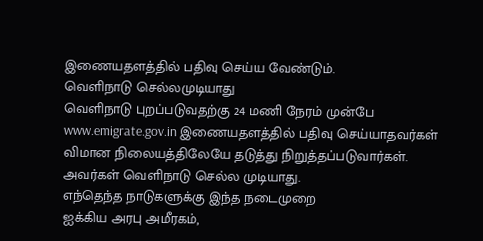இணையதளத்தில் பதிவு செய்ய வேண்டும்.
வெளிநாடு செல்லமுடியாது
வெளிநாடு புறப்படுவதற்கு 24 மணி நேரம் முன்பே www.emigrate.gov.in இணையதளத்தில் பதிவு செய்யாதவர்கள் விமான நிலையத்திலேயே தடுத்து நிறுத்தப்படுவார்கள். அவர்கள் வெளிநாடு செல்ல முடியாது.
எந்தெந்த நாடுகளுக்கு இந்த நடைமுறை
ஐக்கிய அரபு அமீரகம்,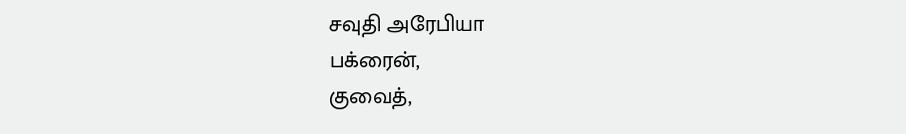சவுதி அரேபியா
பக்ரைன்,
குவைத்,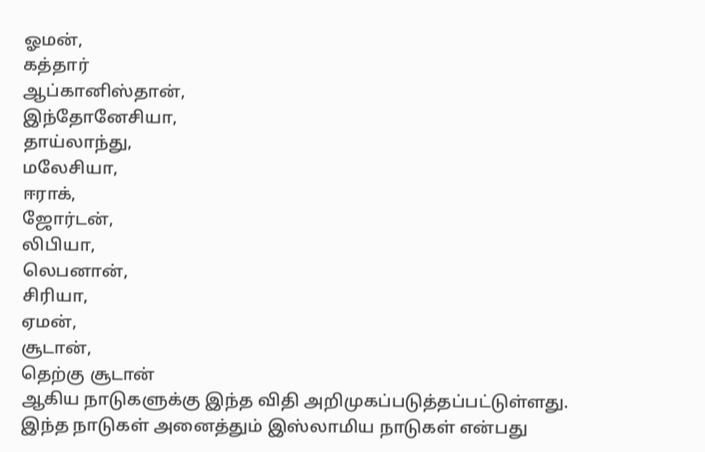ஓமன்,
கத்தார்
ஆப்கானிஸ்தான்,
இந்தோனேசியா,
தாய்லாந்து,
மலேசியா,
ஈராக்,
ஜோர்டன்,
லிபியா,
லெபனான்,
சிரியா,
ஏமன்,
சூடான்,
தெற்கு சூடான்
ஆகிய நாடுகளுக்கு இந்த விதி அறிமுகப்படுத்தப்பட்டுள்ளது. இந்த நாடுகள் அனைத்தும் இஸ்லாமிய நாடுகள் என்பது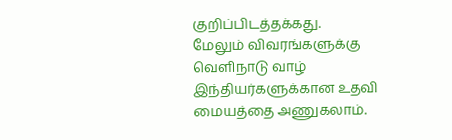குறிப்பிடத்தக்கது.
மேலும் விவரங்களுக்கு
வெளிநாடு வாழ் இந்தியர்களுக்கான உதவி மையத்தை அணுகலாம்.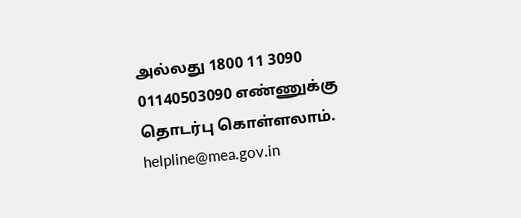அல்லது 1800 11 3090
01140503090 எண்ணுக்கு தொடர்பு கொள்ளலாம்.
helpline@mea.gov.in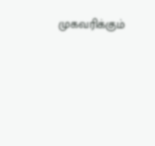முகவரிக்கும்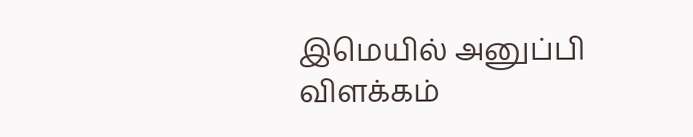இமெயில் அனுப்பி விளக்கம்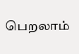பெறலாம்